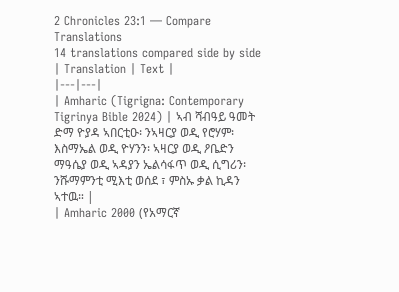2 Chronicles 23:1 — Compare Translations
14 translations compared side by side
| Translation | Text |
|---|---|
| Amharic (Tigrigna: Contemporary Tigrinya Bible 2024) | ኣብ ሻብዓይ ዓመት ድማ ዮያዳ ኣበርቲዑ፡ ንኣዛርያ ወዲ የሮሃም፡ እስማኤል ወዲ ዮሃንን፡ ኣዛርያ ወዲ ዖቤድን ማዓሴያ ወዲ ኣዳያን ኤልሳፋጥ ወዲ ሲግሪን፡ ንሹማምንቲ ሚእቲ ወሰደ ፣ ምስኡ ቃል ኪዳን ኣተዉ። |
| Amharic 2000 (የአማርኛ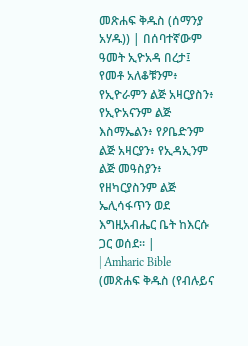መጽሐፍ ቅዱስ (ሰማንያ አሃዱ)) | በሰባተኛውም ዓመት ኢዮአዳ በረታ፤ የመቶ አለቆቹንም፥ የኢዮራምን ልጅ አዛርያስን፥ የኢዮአናንም ልጅ እስማኤልን፥ የዖቤድንም ልጅ አዛርያን፥ የኢዳኢንም ልጅ መዓስያን፥ የዘካርያስንም ልጅ ኤሊሳፋጥን ወደ እግዚአብሔር ቤት ከእርሱ ጋር ወሰደ። |
| Amharic Bible (መጽሐፍ ቅዱስ (የብሉይና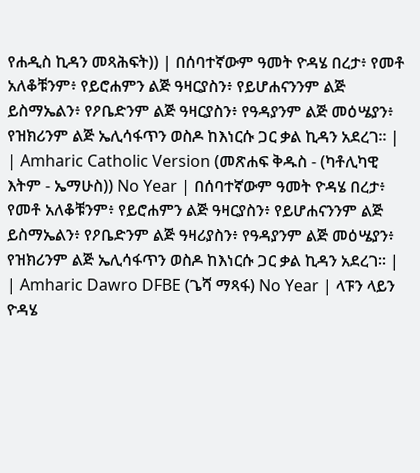የሐዲስ ኪዳን መጻሕፍት)) | በሰባተኛውም ዓመት ዮዳሄ በረታ፥ የመቶ አለቆቹንም፥ የይሮሐምን ልጅ ዓዛርያስን፥ የይሆሐናንንም ልጅ ይስማኤልን፥ የዖቤድንም ልጅ ዓዛርያስን፥ የዓዳያንም ልጅ መዕሤያን፥ የዝክሪንም ልጅ ኤሊሳፋጥን ወስዶ ከእነርሱ ጋር ቃል ኪዳን አደረገ። |
| Amharic Catholic Version (መጽሐፍ ቅዱስ - (ካቶሊካዊ እትም - ኤማሁስ)) No Year | በሰባተኛውም ዓመት ዮዳሄ በረታ፥ የመቶ አለቆቹንም፥ የይሮሐምን ልጅ ዓዛርያስን፥ የይሆሐናንንም ልጅ ይስማኤልን፥ የዖቤድንም ልጅ ዓዛሪያስን፥ የዓዳያንም ልጅ መዕሤያን፥ የዝክሪንም ልጅ ኤሊሳፋጥን ወስዶ ከእነርሱ ጋር ቃል ኪዳን አደረገ። |
| Amharic Dawro DFBE (ጌሻ ማጻፋ) No Year | ላፑን ላይን ዮዳሄ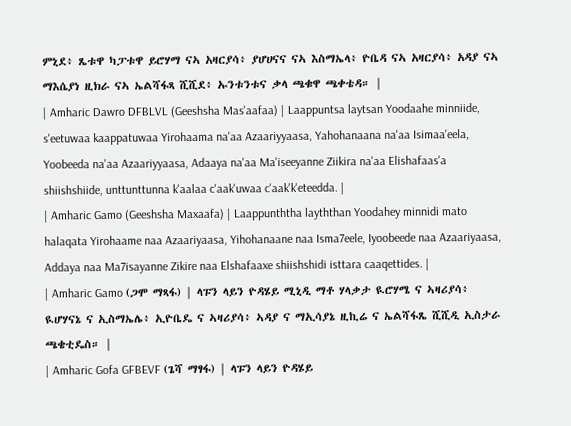ምኒደ፥ ጼቱዋ ካፓቱዋ ይሮሃማ ናኣ አዛርያሳ፥ ያሆሀናና ናኣ እስማኤላ፥ ዮቤዳ ናኣ አዛርያሳ፥ አዳያ ናኣ ማእሴያነ ዚክራ ናኣ ኤልሻፋጻ ሺሺደ፥ ኡንቱንቱና ቃላ ጫቁዋ ጫቀቴዳ። |
| Amharic Dawro DFBLVL (Geeshsha Mas'aafaa) | Laappuntsa laytsan Yoodaahe minniide, s'eetuwaa kaappatuwaa Yirohaama na'aa Azaariyyaasa, Yahohanaana na'aa Isimaa'eela, Yoobeeda na'aa Azaariyyaasa, Adaaya na'aa Ma'iseeyanne Ziikira na'aa Elishafaas'a shiishshiide, unttunttunna k'aalaa c'aak'uwaa c'aak'k'eteedda. |
| Amharic Gamo (Geeshsha Maxaafa) | Laappunththa layththan Yoodahey minnidi mato halaqata Yirohaame naa Azaariyaasa, Yihohanaane naa Isma7eele, Iyoobeede naa Azaariyaasa, Addaya naa Ma7isayanne Zikire naa Elshafaaxe shiishshidi isttara caaqettides. |
| Amharic Gamo (ጋሞ ማጻፋ) | ላፑን ላይን ዮዳሄይ ሚኒዲ ማቶ ሃላቃታ ዪሮሃሜ ና ኣዛሪያሳ፥ ዪሆሃናኔ ና ኢስማኤሌ፥ ኢዮቤዴ ና ኣዛሪያሳ፥ ኣዳያ ና ማኢሳያኔ ዚኪሬ ና ኤልሻፋጼ ሺሺዲ ኢስታራ ጫቄቲዴስ። |
| Amharic Gofa GFBEVF (ጌሻ ማፃፋ) | ላፑን ላይን ዮዳሄይ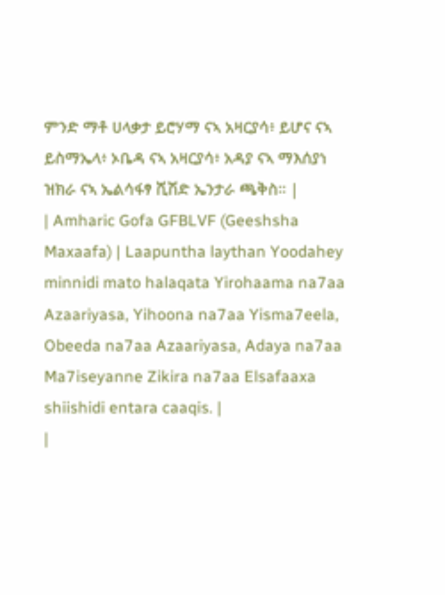ምንድ ማቶ ሀላቃታ ይሮሃማ ናኣ አዛርያሳ፥ ይሆና ናኣ ይስማኤላ፥ ኦቤዳ ናኣ አዛርያሳ፥ አዳያ ናኣ ማእሰያነ ዝክራ ናኣ ኤልሳፋፃ ሺሽድ ኤንታራ ጫቅስ። |
| Amharic Gofa GFBLVF (Geeshsha Maxaafa) | Laapuntha laythan Yoodahey minnidi mato halaqata Yirohaama na7aa Azaariyasa, Yihoona na7aa Yisma7eela, Obeeda na7aa Azaariyasa, Adaya na7aa Ma7iseyanne Zikira na7aa Elsafaaxa shiishidi entara caaqis. |
|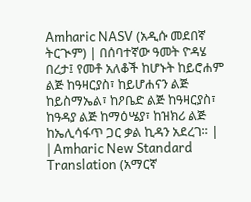Amharic NASV (አዲሱ መደበኛ ትርጒም) | በሰባተኛው ዓመት ዮዳሄ በረታ፤ የመቶ አለቆች ከሆኑት ከይሮሐም ልጅ ከዓዛርያስ፣ ከይሆሐናን ልጅ ከይስማኤል፣ ከዖቤድ ልጅ ከዓዛርያስ፣ ከዓዳያ ልጅ ከማዕሤያ፣ ከዝክሪ ልጅ ከኤሊሳፋጥ ጋር ቃል ኪዳን አደረገ። |
| Amharic New Standard Translation (አማርኛ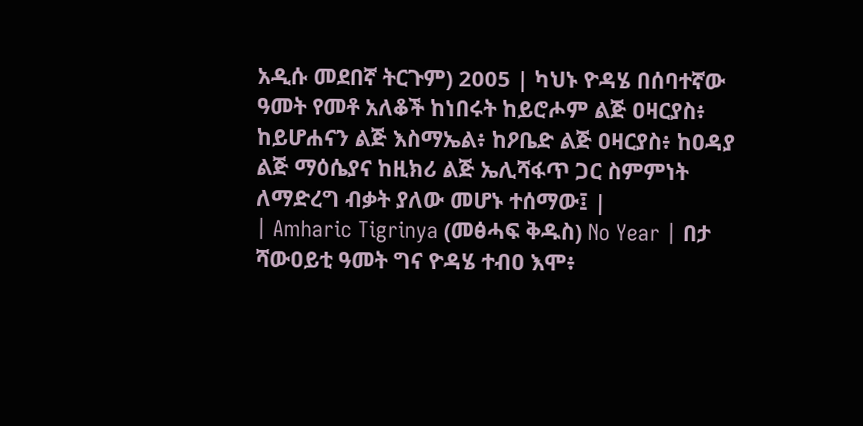አዲሱ መደበኛ ትርጉም) 2005 | ካህኑ ዮዳሄ በሰባተኛው ዓመት የመቶ አለቆች ከነበሩት ከይሮሖም ልጅ ዐዛርያስ፥ ከይሆሐናን ልጅ እስማኤል፥ ከዖቤድ ልጅ ዐዛርያስ፥ ከዐዳያ ልጅ ማዕሴያና ከዚክሪ ልጅ ኤሊሻፋጥ ጋር ስምምነት ለማድረግ ብቃት ያለው መሆኑ ተሰማው፤ |
| Amharic Tigrinya (መፅሓፍ ቅዱስ) No Year | በታ ሻውዐይቲ ዓመት ግና ዮዳሄ ተብዐ እሞ፥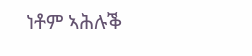ነቶም ኣሕሉቕ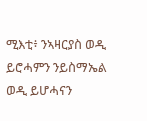ሚእቲ፥ ንኣዛርያስ ወዲ ይሮሓምን ንይስማኤል ወዲ ይሆሓናን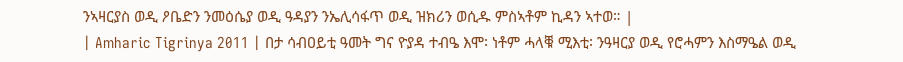ንኣዛርያስ ወዲ ዖቤድን ንመዕሴያ ወዲ ዓዳያን ንኤሊሳፋጥ ወዲ ዝክሪን ወሲዱ ምስኣቶም ኪዳን ኣተወ። |
| Amharic Tigrinya 2011 | በታ ሳብዐይቲ ዓመት ግና ዮያዳ ተብዔ እሞ፡ ነቶም ሓላቑ ሚእቲ፡ ንዓዛርያ ወዲ የሮሓምን እስማዔል ወዲ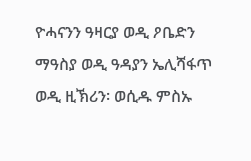ዮሓናንን ዓዛርያ ወዲ ዖቤድን ማዓስያ ወዲ ዓዳያን ኤሊሻፋጥ ወዲ ዚኽሪን፡ ወሲዱ ምስኡ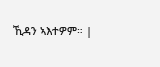ኺዳን ኣእተዎም። |